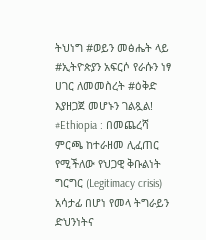ትህነግ #ወይን መፅሔት ላይ #ኢትዮጵያን አፍርሶ የራሱን ነፃ ሀገር ለመመስረት #ዕቅድ እያዘጋጀ መሆኑን ገልጿል!
#Ethiopia : በመጨረሻ ምርጫ ከተራዘመ ሊፈጠር የሚችለው የህጋዊ ቅቡልነት ግርግር (Legitimacy crisis) አሳታፊ በሆነ የመላ ትግራይን ድህንነትና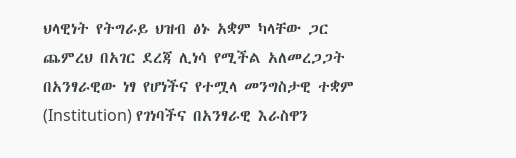ህላዊነት የትግራይ ህዝብ ፅኑ አቋም ካላቸው ጋር ጨምረህ በአገር ደረጃ ሊነሳ የሚችል አለመረጋጋት በአንፃራዊው ነፃ የሆነችና የተሟላ መንግስታዊ ተቋም (Institution) የገነባችና በአንፃራዊ እራስዋን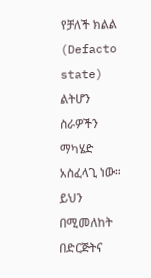የቻለች ክልል (Defacto state) ልትሆን ስራዎችን ማካሄድ አስፈላጊ ነው። ይህን በሚመለከት በድርጅትና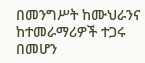በመንግሥት ከሙህራንና ከተመራማሪዎች ተጋሩ በመሆን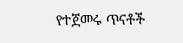የተጀመሩ ጥናቶች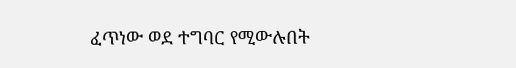ፈጥነው ወደ ተግባር የሚውሉበት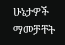ሁኔታዎች ማመቻቸት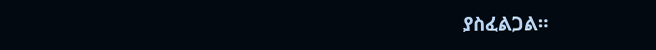ያስፈልጋል።